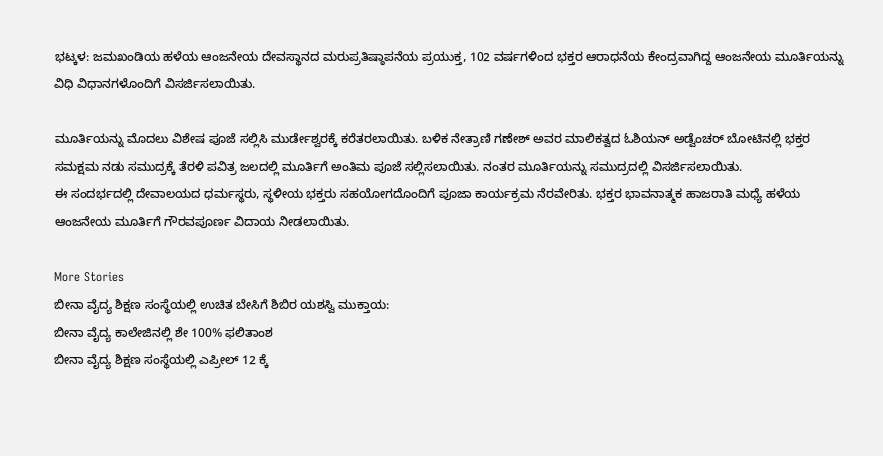ಭಟ್ಕಳ: ಜಮಖಂಡಿಯ ಹಳೆಯ ಆಂಜನೇಯ ದೇವಸ್ಥಾನದ ಮರುಪ್ರತಿಷ್ಠಾಪನೆಯ ಪ್ರಯುಕ್ತ, 102 ವರ್ಷಗಳಿಂದ ಭಕ್ತರ ಆರಾಧನೆಯ ಕೇಂದ್ರವಾಗಿದ್ದ ಆಂಜನೇಯ ಮೂರ್ತಿಯನ್ನು ವಿಧಿ ವಿಧಾನಗಳೊಂದಿಗೆ ವಿಸರ್ಜಿಸಲಾಯಿತು.

ಮೂರ್ತಿಯನ್ನು ಮೊದಲು ವಿಶೇಷ ಪೂಜೆ ಸಲ್ಲಿಸಿ ಮುರ್ಡೇಶ್ವರಕ್ಕೆ ಕರೆತರಲಾಯಿತು. ಬಳಿಕ ನೇತ್ರಾಣಿ ಗಣೇಶ್ ಅವರ ಮಾಲಿಕತ್ವದ ಓಶಿಯನ್ ಅಡ್ವೆಂಚರ್ ಬೋಟಿನಲ್ಲಿ ಭಕ್ತರ ಸಮಕ್ಷಮ ನಡು ಸಮುದ್ರಕ್ಕೆ ತೆರಳಿ ಪವಿತ್ರ ಜಲದಲ್ಲಿ ಮೂರ್ತಿಗೆ ಅಂತಿಮ ಪೂಜೆ ಸಲ್ಲಿಸಲಾಯಿತು. ನಂತರ ಮೂರ್ತಿಯನ್ನು ಸಮುದ್ರದಲ್ಲಿ ವಿಸರ್ಜಿಸಲಾಯಿತು.
ಈ ಸಂದರ್ಭದಲ್ಲಿ ದೇವಾಲಯದ ಧರ್ಮಸ್ಥರು, ಸ್ಥಳೀಯ ಭಕ್ತರು ಸಹಯೋಗದೊಂದಿಗೆ ಪೂಜಾ ಕಾರ್ಯಕ್ರಮ ನೆರವೇರಿತು. ಭಕ್ತರ ಭಾವನಾತ್ಮಕ ಹಾಜರಾತಿ ಮಧ್ಯೆ ಹಳೆಯ ಆಂಜನೇಯ ಮೂರ್ತಿಗೆ ಗೌರವಪೂರ್ಣ ವಿದಾಯ ನೀಡಲಾಯಿತು.

More Stories
ಬೀನಾ ವೈದ್ಯ ಶಿಕ್ಷಣ ಸಂಸ್ಥೆಯಲ್ಲಿ ಉಚಿತ ಬೇಸಿಗೆ ಶಿಬಿರ ಯಶಸ್ವಿ ಮುಕ್ತಾಯ:
ಬೀನಾ ವೈದ್ಯ ಕಾಲೇಜಿನಲ್ಲಿ ಶೇ 100% ಫಲಿತಾಂಶ
ಬೀನಾ ವೈದ್ಯ ಶಿಕ್ಷಣ ಸಂಸ್ಥೆಯಲ್ಲಿ ಎಪ್ರೀಲ್ 12 ಕ್ಕೆ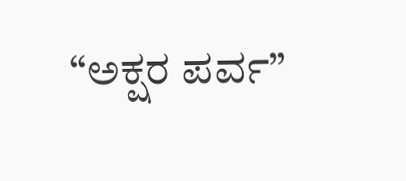“ಅಕ್ಷರ ಪರ್ವ”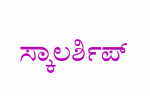ಸ್ಕಾಲರ್ಶಿಪ್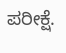ಪರೀಕ್ಷೆ.